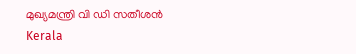മുഖ്യമന്ത്രി വി ഡി സതീശന്‍
Kerala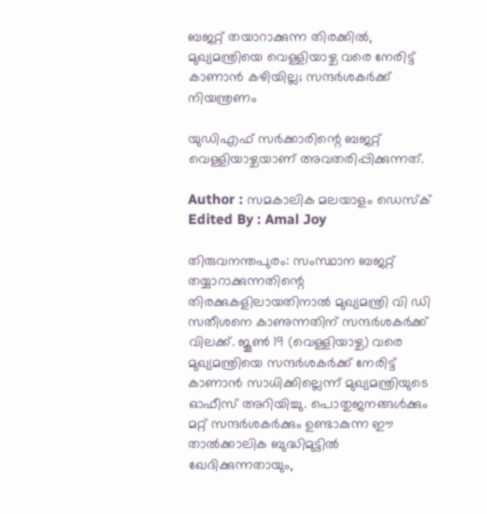ബജറ്റ് തയാറാക്കുന്ന തിരക്കില്‍, മുഖ്യമന്ത്രിയെ വെള്ളിയാഴ്ച വരെ നേരിട്ട് കാണാന്‍ കഴിയില്ല; സന്ദര്‍ശകര്‍ക്ക് നിയന്ത്രണം

യുഡിഎഫ് സര്‍ക്കാരിന്റെ ബജറ്റ് വെള്ളിയാഴ്ചയാണ് അവതരിപ്പിക്കുന്നത്.

Author : സമകാലിക മലയാളം ഡെസ്ക്
Edited By : Amal Joy

തിരുവനന്തപുരം: സംസ്ഥാന ബജറ്റ് തയ്യാറാക്കുന്നതിന്റെ തിരക്കുകളിലായതിനാല്‍ മുഖ്യമന്ത്രി വി ഡി സതീശനെ കാണുന്നതിന് സന്ദര്‍ശകര്‍ക്ക് വിലക്ക്. ജൂണ്‍ 19 (വെള്ളിയാഴ്ച) വരെ മുഖ്യമന്ത്രിയെ സന്ദര്‍ശകര്‍ക്ക് നേരിട്ട് കാണാന്‍ സാധിക്കില്ലെന്ന് മുഖ്യമന്ത്രിയുടെ ഓഫീസ് അറിയിച്ചു. പൊതുജനങ്ങള്‍ക്കും മറ്റ് സന്ദര്‍ശകര്‍ക്കും ഉണ്ടാകുന്ന ഈ താല്‍ക്കാലിക ബുദ്ധിമുട്ടില്‍ ഖേദിക്കുന്നതായും,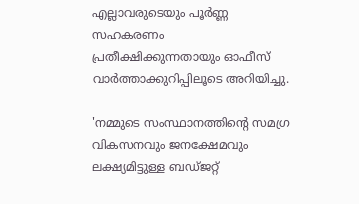എല്ലാവരുടെയും പൂര്‍ണ്ണ സഹകരണം പ്രതീക്ഷിക്കുന്നതായും ഓഫീസ് വാര്‍ത്താക്കുറിപ്പിലൂടെ അറിയിച്ചു.

'നമ്മുടെ സംസ്ഥാനത്തിന്റെ സമഗ്ര വികസനവും ജനക്ഷേമവും ലക്ഷ്യമിട്ടുള്ള ബഡ്ജറ്റ്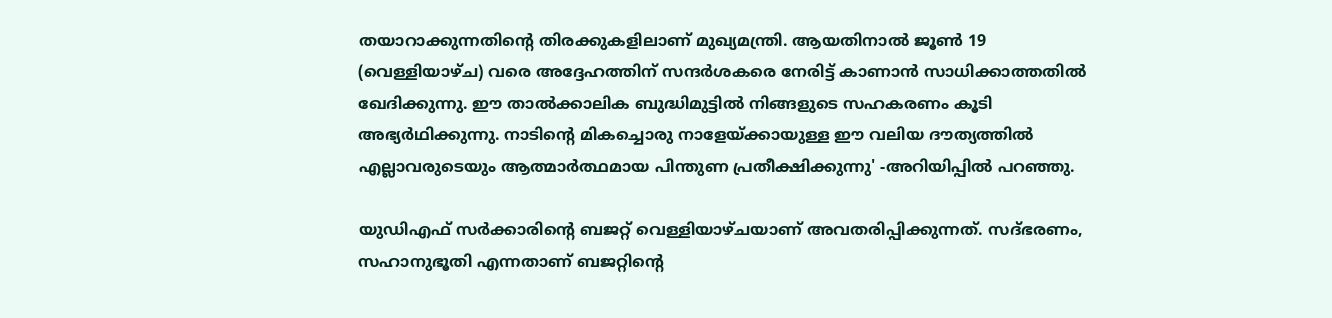തയാറാക്കുന്നതിന്റെ തിരക്കുകളിലാണ് മുഖ്യമന്ത്രി. ആയതിനാല്‍ ജൂണ്‍ 19 (വെള്ളിയാഴ്ച) വരെ അദ്ദേഹത്തിന് സന്ദര്‍ശകരെ നേരിട്ട് കാണാന്‍ സാധിക്കാത്തതില്‍ ഖേദിക്കുന്നു. ഈ താല്‍ക്കാലിക ബുദ്ധിമുട്ടില്‍ നിങ്ങളുടെ സഹകരണം കൂടി അഭ്യര്‍ഥിക്കുന്നു. നാടിന്റെ മികച്ചൊരു നാളേയ്ക്കായുള്ള ഈ വലിയ ദൗത്യത്തില്‍ എല്ലാവരുടെയും ആത്മാര്‍ത്ഥമായ പിന്തുണ പ്രതീക്ഷിക്കുന്നു' -അറിയിപ്പില്‍ പറഞ്ഞു.

യുഡിഎഫ് സര്‍ക്കാരിന്റെ ബജറ്റ് വെള്ളിയാഴ്ചയാണ് അവതരിപ്പിക്കുന്നത്. സദ്ഭരണം, സഹാനുഭൂതി എന്നതാണ് ബജറ്റിന്റെ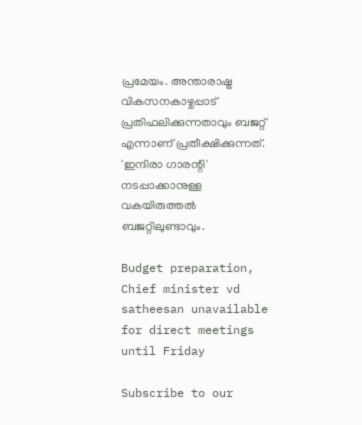പ്രമേയം. അന്താരാഷ്ട്ര വികസനകാഴ്ചപ്പാട് പ്രതിഫലിക്കുന്നതാവും ബജറ്റ് എന്നാണ് പ്രതീക്ഷിക്കുന്നത്. 'ഇന്ദിരാ ഗാരന്റി' നടപ്പാക്കാനുള്ള വകയിരുത്തല്‍ ബജറ്റിലുണ്ടാവും.

Budget preparation, Chief minister vd satheesan unavailable for direct meetings until Friday

Subscribe to our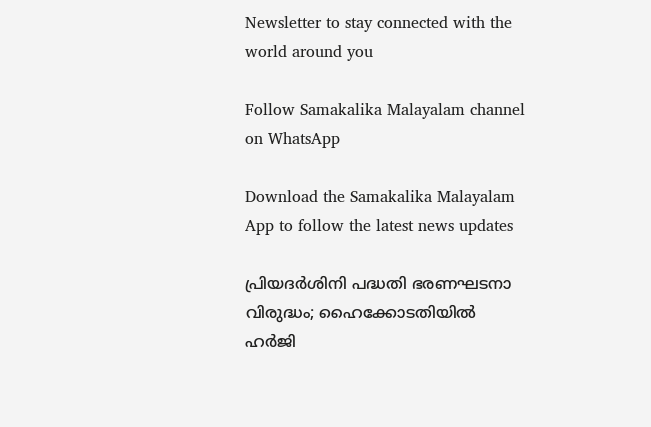Newsletter to stay connected with the world around you

Follow Samakalika Malayalam channel on WhatsApp

Download the Samakalika Malayalam App to follow the latest news updates

പ്രിയദർശിനി പദ്ധതി ഭരണഘടനാ വിരുദ്ധം; ഹൈക്കോടതിയില്‍ ഹര്‍ജി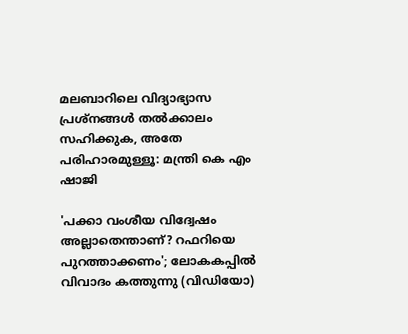മലബാറിലെ വിദ്യാഭ്യാസ പ്രശ്‌നങ്ങള്‍ തല്‍ക്കാലം സഹിക്കുക, അതേ പരിഹാരമുള്ളൂ: മന്ത്രി കെ എം ഷാജി

'പക്കാ വംശീയ വിദ്വേഷം അല്ലാതെന്താണ്? റഫറിയെ പുറത്താക്കണം'; ലോകകപ്പിൽ വിവാദം കത്തുന്നു (വിഡിയോ)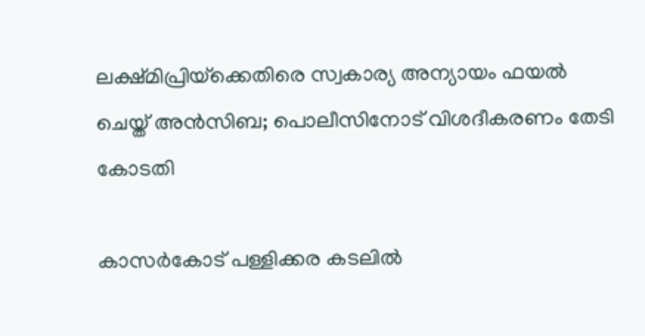ലക്ഷ്മിപ്രിയ്‌ക്കെതിരെ സ്വകാര്യ അന്യായം ഫയല്‍ ചെയ്ത് അന്‍സിബ; പൊലീസിനോട് വിശദീകരണം തേടി കോടതി

കാസർകോട് പള്ളിക്കര കടലിൽ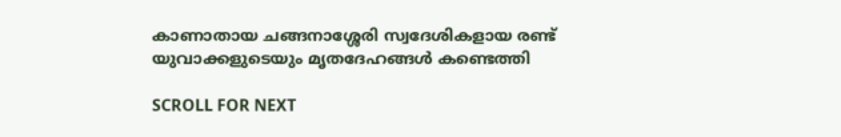കാണാതായ ചങ്ങനാശ്ശേരി സ്വദേശികളായ രണ്ട് യുവാക്കളുടെയും മൃതദേഹങ്ങൾ കണ്ടെത്തി

SCROLL FOR NEXT